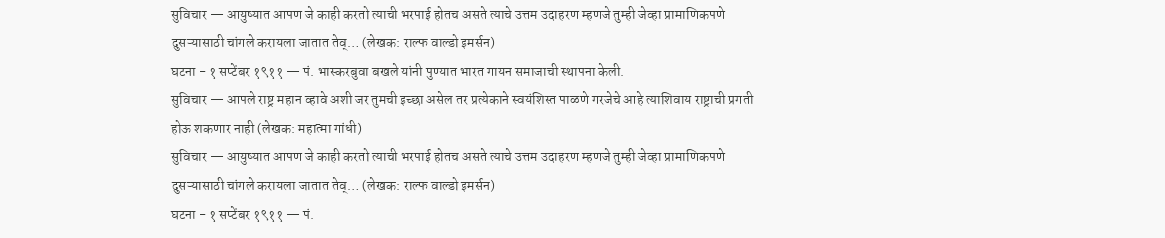सुविचार — आयुष्यात आपण जे काही करतो त्याची भरपाई होतच असते त्याचे उत्तम उदाहरण म्हणजे तुम्ही जेव्हा प्रामाणिकपणे दुसऱ्यासाठी चांगले करायला जातात तेव्… (लेखक: राल्फ वाल्डो इमर्सन)
घटना - १ सप्टेंबर १९११ — पं. भास्करबुवा बखले यांनी पुण्यात भारत गायन समाजाची स्थापना केली.
सुविचार — आपले राष्ट्र महान व्हावे अशी जर तुमची इच्छा असेल तर प्रत्येकाने स्वयंशिस्त पाळणे गरजेचे आहे त्याशिवाय राष्ट्राची प्रगती होऊ शकणार नाही (लेखक: महात्मा गांधी)
सुविचार — आयुष्यात आपण जे काही करतो त्याची भरपाई होतच असते त्याचे उत्तम उदाहरण म्हणजे तुम्ही जेव्हा प्रामाणिकपणे दुसऱ्यासाठी चांगले करायला जातात तेव्… (लेखक: राल्फ वाल्डो इमर्सन)
घटना - १ सप्टेंबर १९११ — पं.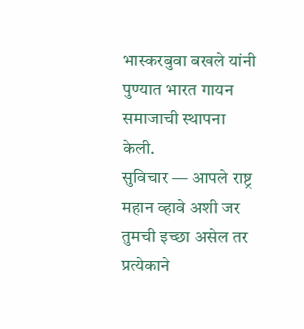भास्करबुवा बखले यांनी पुण्यात भारत गायन समाजाची स्थापना केली.
सुविचार — आपले राष्ट्र महान व्हावे अशी जर तुमची इच्छा असेल तर प्रत्येकाने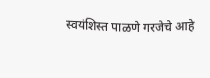स्वयंशिस्त पाळणे गरजेचे आहे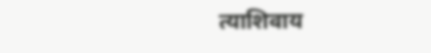त्याशिवाय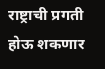राष्ट्राची प्रगती होऊ शकणार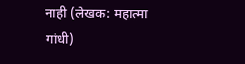नाही (लेखक: महात्मा गांधी)